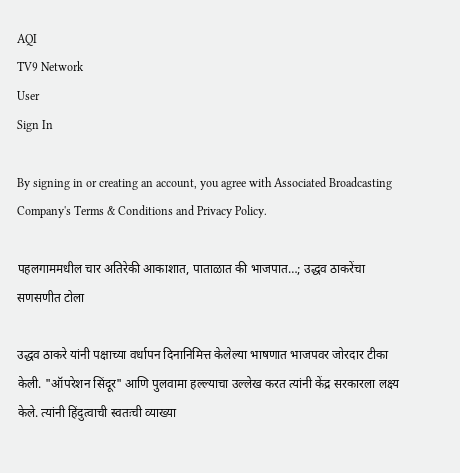AQI
TV9 Network
User
Sign In

By signing in or creating an account, you agree with Associated Broadcasting Company's Terms & Conditions and Privacy Policy.

पहलगाममधील चार अतिरेकी आकाशात, पाताळात की भाजपात…; उद्धव ठाकरेंचा सणसणीत टोला

उद्धव ठाकरे यांनी पक्षाच्या वर्धापन दिनानिमित्त केलेल्या भाषणात भाजपवर जोरदार टीका केली. "ऑपरेशन सिंदूर" आणि पुलवामा हल्ल्याचा उल्लेख करत त्यांनी केंद्र सरकारला लक्ष्य केले. त्यांनी हिंदुत्वाची स्वतःची व्याख्या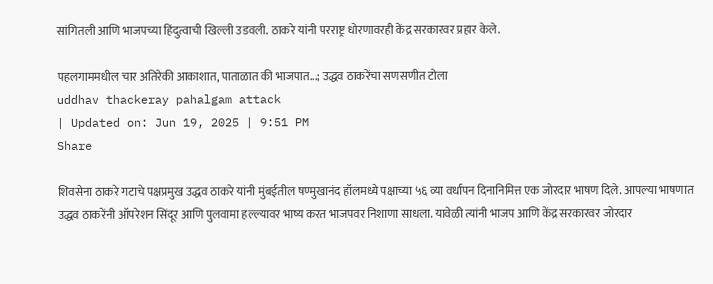सांगितली आणि भाजपच्या हिंदुत्वाची खिल्ली उडवली. ठाकरे यांनी परराष्ट्र धोरणावरही केंद्र सरकारवर प्रहार केले.

पहलगाममधील चार अतिरेकी आकाशात, पाताळात की भाजपात...; उद्धव ठाकरेंचा सणसणीत टोला
uddhav thackeray pahalgam attack
| Updated on: Jun 19, 2025 | 9:51 PM
Share

शिवसेना ठाकरे गटाचे पक्षप्रमुख उद्धव ठाकरे यांनी मुंबईतील षण्मुखानंद हॉलमध्ये पक्षाच्या ५६ व्या वर्धापन दिनानिमित्त एक जोरदार भाषण दिले. आपल्या भाषणात उद्धव ठाकरेंनी ऑपरेशन सिंदूर आणि पुलवामा हल्ल्यावर भाष्य करत भाजपवर निशाणा साधला. यावेळी त्यांनी भाजप आणि केंद्र सरकारवर जोरदार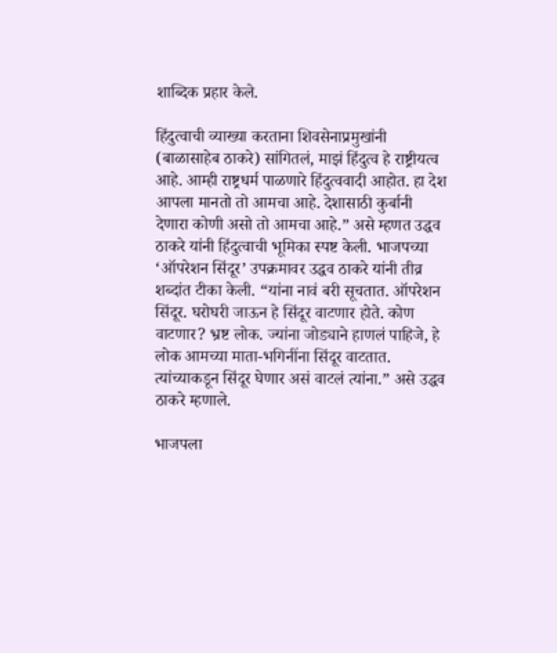शाब्दिक प्रहार केले.

हिंदुत्वाची व्याख्या करताना शिवसेनाप्रमुखांनी (बाळासाहेब ठाकरे) सांगितलं, माझं हिंदुत्व हे राष्ट्रीयत्व आहे. आम्ही राष्ट्रधर्म पाळणारे हिंदुत्ववादी आहोत. हा देश आपला मानतो तो आमचा आहे. देशासाठी कुर्बानी देणारा कोणी असो तो आमचा आहे.” असे म्हणत उद्धव ठाकरे यांनी हिंदुत्वाची भूमिका स्पष्ट केली. भाजपच्या ‘ऑपरेशन सिंदूर’ उपक्रमावर उद्धव ठाकरे यांनी तीव्र शब्दांत टीका केली. “यांना नावं बरी सूचतात. ऑपरेशन सिंदूर. घरोघरी जाऊन हे सिंदूर वाटणार होते. कोण वाटणार? भ्रष्ट लोक. ज्यांना जोड्याने हाणलं पाहिजे, हे लोक आमच्या माता-भगिनींना सिंदूर वाटतात. त्यांच्याकडून सिंदूर घेणार असं वाटलं त्यांना.” असे उद्धव ठाकरे म्हणाले.

भाजपला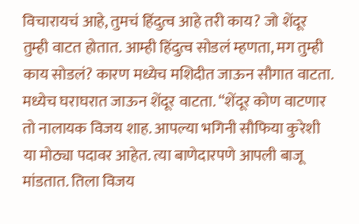विचारायचं आहे, तुमचं हिंदुत्व आहे तरी काय? जो शेंदूर तुम्ही वाटत होतात. आम्ही हिंदुत्व सोडलं म्हणता, मग तुम्ही काय सोडलं? कारण मध्येच मशिदीत जाऊन सौगात वाटता. मध्येच घराघरात जाऊन शेंदूर वाटता. “शेंदूर कोण वाटणार तो नालायक विजय शाह. आपल्या भगिनी सौफिया कुरेशी या मोठ्या पदावर आहेत. त्या बाणेदारपणे आपली बाजू मांडतात. तिला विजय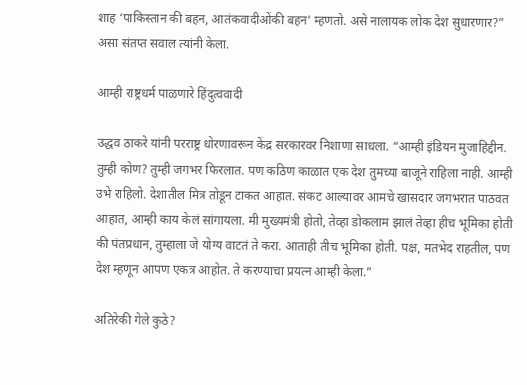शाह ‘पाकिस्तान की बहन, आतंकवादीओंकी बहन’ म्हणतो. असे नालायक लोक देश सुधारणार?” असा संतप्त सवाल त्यांनी केला.

आम्ही राष्ट्रधर्म पाळणारे हिंदुत्ववादी

उद्धव ठाकरे यांनी परराष्ट्र धोरणावरून केंद्र सरकारवर निशाणा साधला. “आम्ही इंडियन मुजाहिद्दीन. तुम्ही कोण? तुम्ही जगभर फिरलात. पण कठिण काळात एक देश तुमच्या बाजूने राहिला नाही. आम्ही उभे राहिलो. देशातील मित्र तोडून टाकत आहात. संकट आल्यावर आमचे खासदार जगभरात पाठवत आहात, आम्ही काय केलं सांगायला. मी मुख्यमंत्री होतो, तेव्हा डोकलाम झालं तेव्हा हीच भूमिका होती की पंतप्रधान, तुम्हाला जे योग्य वाटतं ते करा. आताही तीच भूमिका होती. पक्ष, मतभेद राहतील, पण देश म्हणून आपण एकत्र आहोत. ते करण्याचा प्रयत्न आम्ही केला.”

अतिरेकी गेले कुठे?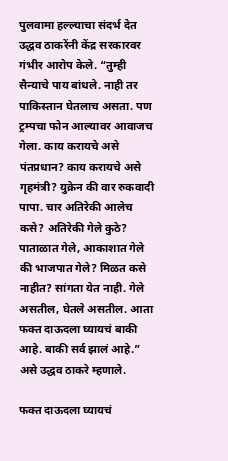पुलवामा हल्ल्याचा संदर्भ देत उद्धव ठाकरेंनी केंद्र सरकारवर गंभीर आरोप केले. “तुम्ही सैन्याचे पाय बांधले. नाही तर पाकिस्तान घेतलाच असता. पण ट्रम्पचा फोन आल्यावर आवाजच गेला. काय करायचे असे पंतप्रधान? काय करायचे असे गृहमंत्री? युक्रेन की वार रुकवादी पापा. चार अतिरेकी आलेच कसे? अतिरेकी गेले कुठे? पाताळात गेले, आकाशात गेले की भाजपात गेले? मिळत कसे नाहीत? सांगता येत नाही. गेले असतील, घेतले असतील. आता फक्त दाऊदला घ्यायचं बाकी आहे. बाकी सर्व झालं आहे.” असे उद्धव ठाकरे म्हणाले.

फक्त दाऊदला घ्यायचं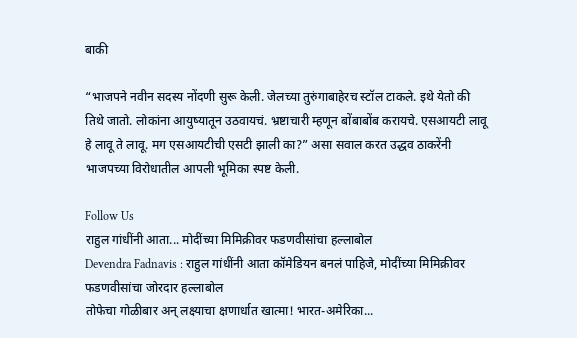बाकी

“भाजपने नवीन सदस्य नोंदणी सुरू केली. जेलच्या तुरुंगाबाहेरच स्टॉल टाकले. इथे येतो की तिथे जातो. लोकांना आयुष्यातून उठवायचं. भ्रष्टाचारी म्हणून बोंबाबोंब करायचे. एसआयटी लावू हे लावू ते लावू. मग एसआयटीची एसटी झाली का?” असा सवाल करत उद्धव ठाकरेंनी भाजपच्या विरोधातील आपली भूमिका स्पष्ट केली.

Follow Us
राहुल गांधींनी आता... मोदींच्या मिमिक्रीवर फडणवीसांचा हल्लाबोल
Devendra Fadnavis : राहुल गांधींनी आता कॉमेडियन बनलं पाहिजे, मोदींच्या मिमिक्रीवर फडणवीसांचा जोरदार हल्लाबोल
तोफेचा गोळीबार अन् लक्ष्याचा क्षणार्धात खात्मा! भारत-अमेरिका...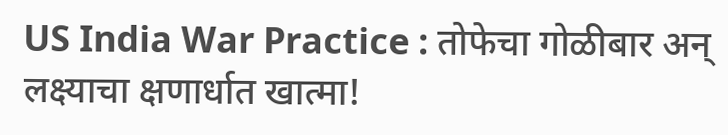US India War Practice : तोफेचा गोळीबार अन् लक्ष्याचा क्षणार्धात खात्मा!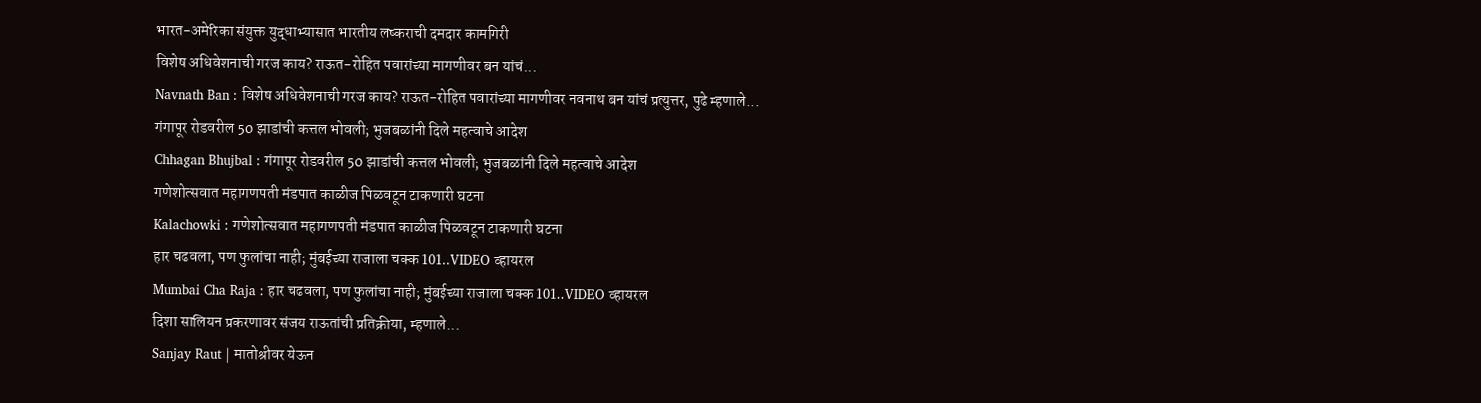भारत-अमेरिका संयुक्त युद्धाभ्यासात भारतीय लष्कराची दमदार कामगिरी
विशेष अधिवेशनाची गरज काय? राऊत-रोहित पवारांच्या मागणीवर बन यांचं...
Navnath Ban : विशेष अधिवेशनाची गरज काय? राऊत-रोहित पवारांच्या मागणीवर नवनाथ बन यांचं प्रत्युत्तर, पुढे म्हणाले...
गंगापूर रोडवरील 50 झाडांची कत्तल भोवली; भुजबळांनी दिले महत्वाचे आदेश
Chhagan Bhujbal : गंगापूर रोडवरील 50 झाडांची कत्तल भोवली; भुजबळांनी दिले महत्वाचे आदेश
गणेशोत्सवात महागणपती मंडपात काळीज पिळवटून टाकणारी घटना
Kalachowki : गणेशोत्सवात महागणपती मंडपात काळीज पिळवटून टाकणारी घटना
हार चढवला, पण फुलांचा नाही; मुंबईच्या राजाला चक्क 101..VIDEO व्हायरल
Mumbai Cha Raja : हार चढवला, पण फुलांचा नाही; मुंबईच्या राजाला चक्क 101..VIDEO व्हायरल
दिशा सालियन प्रकरणावर संजय राऊतांची प्रतिक्रीया, म्हणाले...
Sanjay Raut | मातोश्रीवर येऊन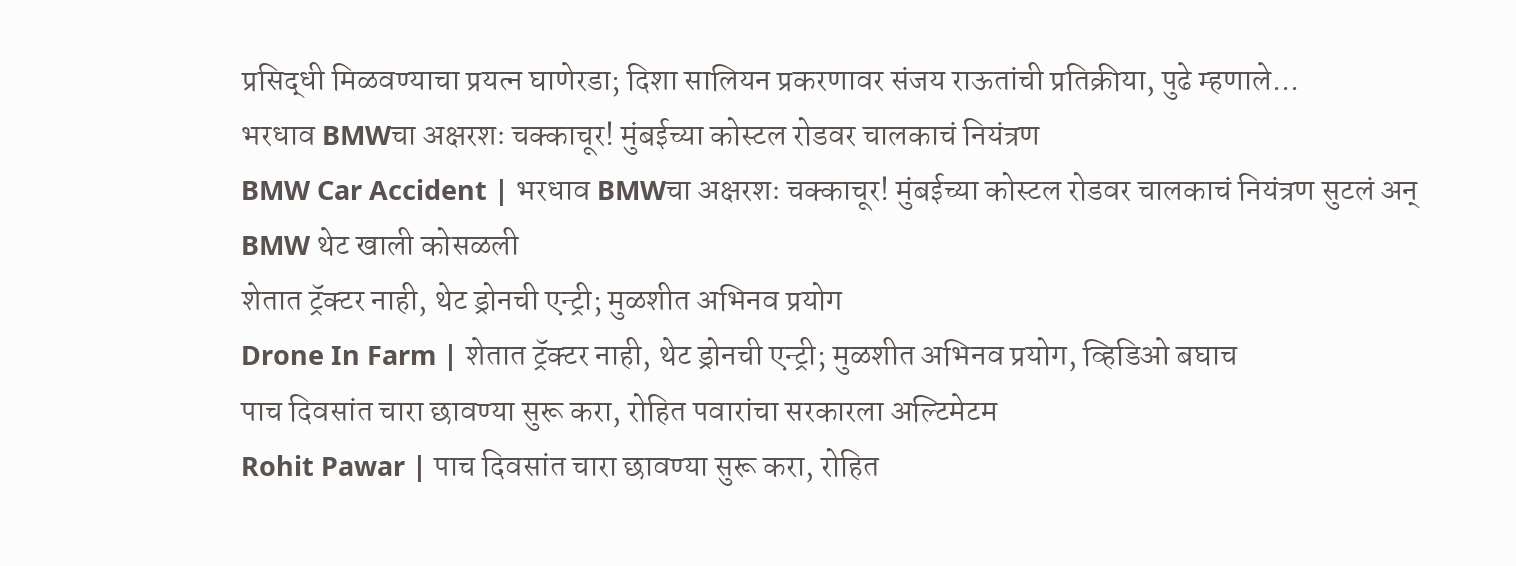प्रसिद्धी मिळवण्याचा प्रयत्न घाणेरडा; दिशा सालियन प्रकरणावर संजय राऊतांची प्रतिक्रीया, पुढे म्हणाले...
भरधाव BMWचा अक्षरशः चक्काचूर! मुंबईच्या कोस्टल रोडवर चालकाचं नियंत्रण
BMW Car Accident | भरधाव BMWचा अक्षरशः चक्काचूर! मुंबईच्या कोस्टल रोडवर चालकाचं नियंत्रण सुटलं अन् BMW थेट खाली कोसळली
शेतात ट्रॅक्टर नाही, थेट ड्रोनची एन्ट्री; मुळशीत अभिनव प्रयोग
Drone In Farm | शेतात ट्रॅक्टर नाही, थेट ड्रोनची एन्ट्री; मुळशीत अभिनव प्रयोग, व्हिडिओ बघाच
पाच दिवसांत चारा छावण्या सुरू करा, रोहित पवारांचा सरकारला अल्टिमेटम
Rohit Pawar | पाच दिवसांत चारा छावण्या सुरू करा, रोहित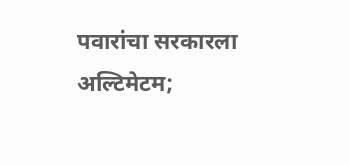पवारांचा सरकारला अल्टिमेटम;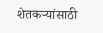शेतकऱ्यांसाठी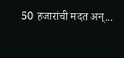50 हजारांची मदत अन्...